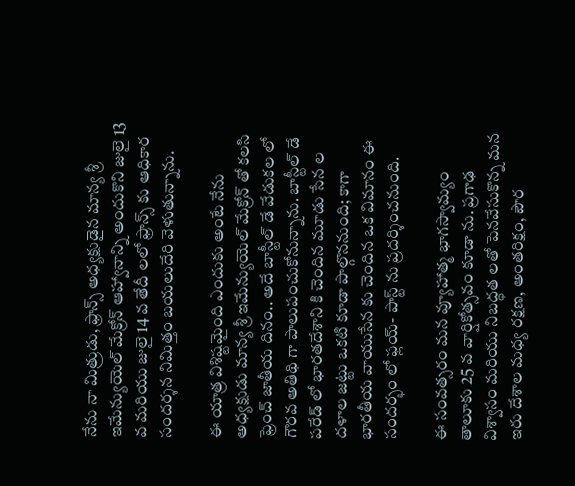నేను నా మిత్రుడు, ఫ్రాన్స్ అధ్యక్షుడైన మాన్య శ్రీ ఇమేన్యుయెల్ మేక్రోన్ ఆహ్వానాన్ని అందుకొని జులై 13 వ మరియు జులై 14 వ తేదీ లలో ఫ్రాన్స్ కు ఆధికార సందర్శన నిమిత్తం బయలుదేరి వెళుతున్నాను.

ఈ యాత్ర విశిష్టమైంది ఎందుకు అంటే నేను అధ్యక్షుడు మాన్య శ్రీ ఇమేన్యుయెల్ మేక్రోన్ తో కలసి ఫ్రెంచ్ జాతీయ దినం.. అదే బాస్టీల్ డే వేడుకల లో గౌరవ అతిథి గా పాలుపంచుకోనున్నాను. బాస్టీల్ డే పరేడ్ లో భారతదేశాని కి చెందిన మూడు సేన ల దళాల జట్టు ఒకటి కూడా పాల్గొననుంది; కాగా భారతీయ వాయుసేన కు చెందిన ఒక విమానం ఈ సందర్భం లో ఫ్లయ్- పాస్ట్ ను ప్రదర్శించనుంది.

ఈ సంవత్సరం మన వ్యూహాత్మ భాగస్వామ్యం తాలూకు 25 వ వార్షికోత్సవం కూడా ను. ప్రగాఢ విశ్వాసం మరియు నిబద్ధత లతో పెనవేసుకొన్న మన ఇరు దేశాల మధ్య రక్షణ, అంతరిక్షం, పౌర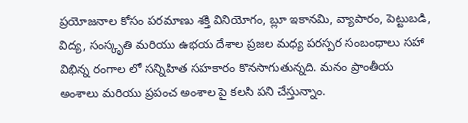ప్రయోజనాల కోసం పరమాణు శక్తి వినియోగం, బ్లూ ఇకానమి, వ్యాపారం, పెట్టుబడి, విద్య, సంస్కృతి మరియు ఉభయ దేశాల ప్రజల మధ్య పరస్పర సంబంధాలు సహా విభిన్న రంగాల లో సన్నిహిత సహకారం కొనసాగుతున్నది. మనం ప్రాంతీయ అంశాలు మరియు ప్రపంచ అంశాల పై కలసి పని చేస్తున్నాం.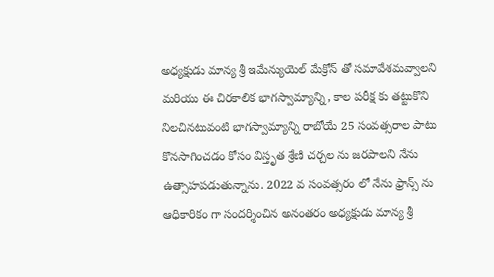అధ్యక్షుడు మాన్య శ్రీ ఇమేన్యుయెల్ మేక్రోన్ తో సమావేశమవ్వాలని మరియు ఈ చిరకాలిక భాగస్వామ్యాన్ని, కాల పరీక్ష కు తట్టుకొని నిలచినటువంటి భాగస్వామ్యాన్ని రాబోయే 25 సంవత్సరాల పాటు కొనసాగించడం కోసం విస్తృత శ్రేణి చర్చల ను జరపాలని నేను ఉత్సాహపడుతున్నాను. 2022 వ సంవత్సరం లో నేను ఫ్రాన్స్ ను ఆధికారికం గా సందర్శించిన అనంతరం అధ్యక్షుడు మాన్య శ్రీ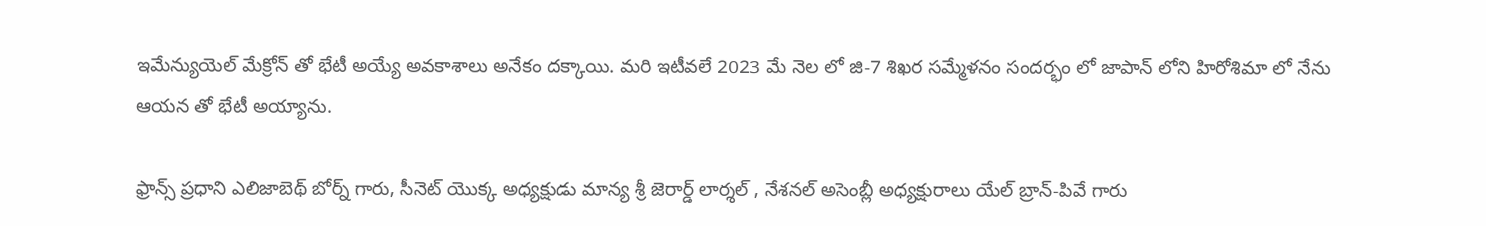ఇమేన్యుయెల్ మేక్రోన్ తో భేటీ అయ్యే అవకాశాలు అనేకం దక్కాయి. మరి ఇటీవలే 2023 మే నెల లో జి-7 శిఖర సమ్మేళనం సందర్భం లో జాపాన్ లోని హిరోశిమా లో నేను ఆయన తో భేటీ అయ్యాను.

ఫ్రాన్స్ ప్రధాని ఎలిజాబెథ్ బోర్న్ గారు, సీనెట్ యొక్క అధ్యక్షుడు మాన్య శ్రీ జెరార్డ్ లార్శల్ , నేశనల్ అసెంబ్లీ అధ్యక్షురాలు యేల్ బ్రాన్-పివే గారు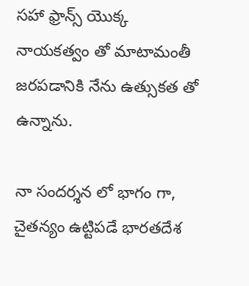సహా ఫ్రాన్స్ యొక్క నాయకత్వం తో మాటామంతీ జరపడానికి నేను ఉత్సుకత తో ఉన్నాను.

నా సందర్శన లో భాగం గా, చైతన్యం ఉట్టిపడే భారతదేశ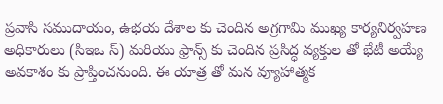ప్రవాసి సముదాయం, ఉభయ దేశాల కు చెందిన అగ్రగామి ముఖ్య కార్యనిర్వహణ అధికారులు (సిఇఒ స్) మరియు ఫ్రాన్స్ కు చెందిన ప్రసిద్ధ వ్యక్తుల తో భేటీ అయ్యే అవకాశం కు ప్రాప్తించనుంది. ఈ యాత్ర తో మన వ్యూహాత్మక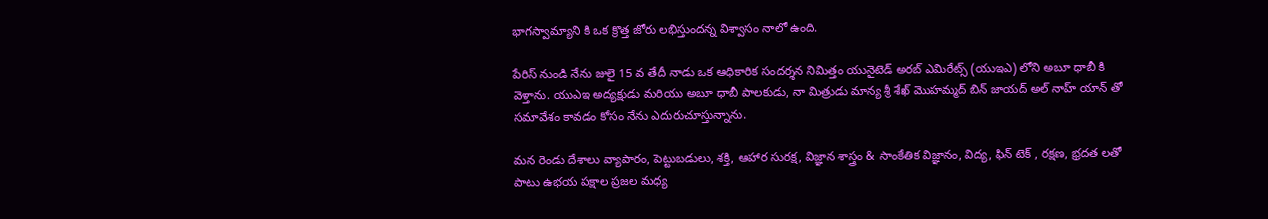భాగస్వామ్యాని కి ఒక క్రొత్త జోరు లభిస్తుందన్న విశ్వాసం నాలో ఉంది.

పేరిస్ నుండి నేను జులై 15 వ తేదీ నాడు ఒక ఆధికారిక సందర్శన నిమిత్తం యునైటెడ్ అరబ్ ఎమిరేట్స్ (యుఇఎ) లోని అబూ ధాబీ కి వెళ్తాను. యుఎఇ అద్యక్షుడు మరియు అబూ ధాబీ పాలకుడు, నా మిత్రుడు మాన్య శ్రీ శేఖ్ మొహమ్మద్ బిన్ జాయద్ అల్ నాహ్ యాన్ తో సమావేశం కావడం కోసం నేను ఎదురుచూస్తున్నాను.

మన రెండు దేశాలు వ్యాపారం, పెట్టుబడులు, శక్తి, ఆహార సురక్ష, విజ్ఞాన శాస్త్రం & సాంకేతిక విజ్ఞానం, విద్య, ఫిన్ టెక్ , రక్షణ, భ్రదత లతో పాటు ఉభయ పక్షాల ప్రజల మధ్య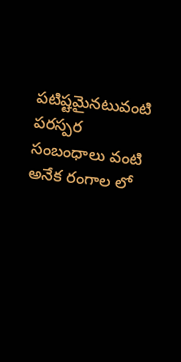పటిష్టమైనటువంటి పరస్పర సంబంధాలు వంటి అనేక రంగాల లో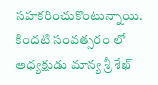సహకరించుకొంటున్నాయి. కిందటి సంవత్సరం లో అధ్యక్షుడు మాన్య శ్రీ శేఖ్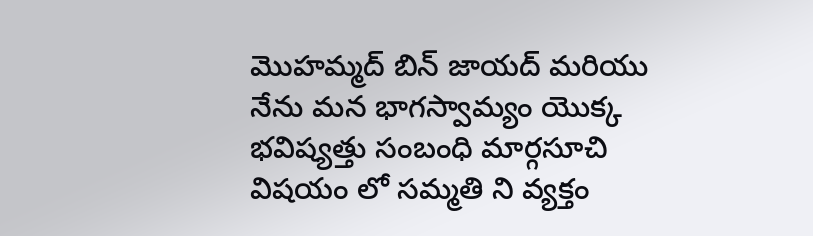మొహమ్మద్ బిన్ జాయద్ మరియు నేను మన భాగస్వామ్యం యొక్క భవిష్యత్తు సంబంధి మార్గసూచి విషయం లో సమ్మతి ని వ్యక్తం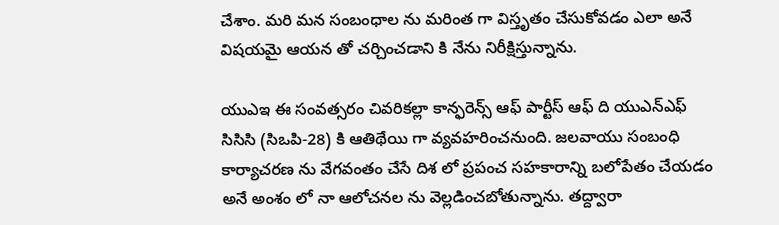చేశాం. మరి మన సంబంధాల ను మరింత గా విస్తృతం చేసుకోవడం ఎలా అనే విషయమై ఆయన తో చర్చించడాని కి నేను నిరీక్షిస్తున్నాను.

యుఎఇ ఈ సంవత్సరం చివరికల్లా కాన్ఫరెన్స్ ఆఫ్ పార్టీస్ ఆఫ్ ది యుఎన్ఎఫ్ సిసిసి (సిఒపి-28) కి ఆతిథేయి గా వ్యవహరించనుంది. జలవాయు సంబంధి కార్యాచరణ ను వేగవంతం చేసే దిశ లో ప్రపంచ సహకారాన్ని బలోపేతం చేయడం అనే అంశం లో నా ఆలోచనల ను వెల్లడించబోతున్నాను. తద్ద్వారా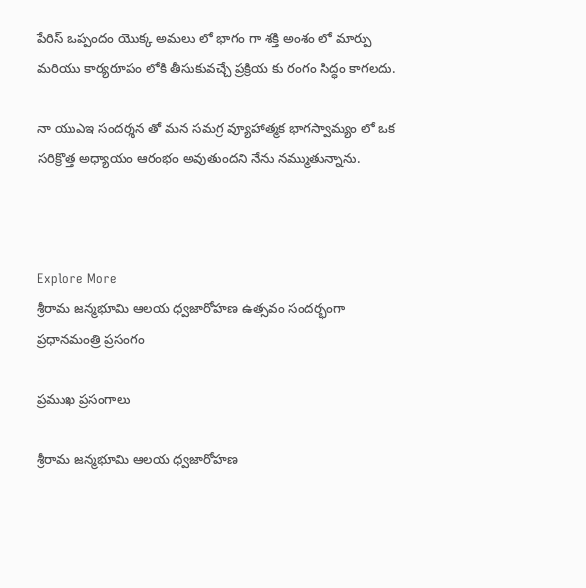పేరిస్ ఒప్పందం యొక్క అమలు లో భాగం గా శక్తి అంశం లో మార్పు మరియు కార్యరూపం లోకి తీసుకువచ్చే ప్రక్రియ కు రంగం సిద్ధం కాగలదు.

నా యుఎఇ సందర్శన తో మన సమగ్ర వ్యూహాత్మక భాగస్వామ్యం లో ఒక సరిక్రొత్త అధ్యాయం ఆరంభం అవుతుందని నేను నమ్ముతున్నాను.



Explore More
శ్రీరామ జన్మభూమి ఆలయ ధ్వజారోహణ ఉత్సవం సందర్భంగా ప్రధానమంత్రి ప్రసంగం

ప్రముఖ ప్రసంగాలు

శ్రీరామ జన్మభూమి ఆలయ ధ్వజారోహణ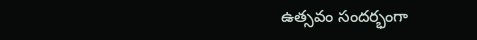ఉత్సవం సందర్భంగా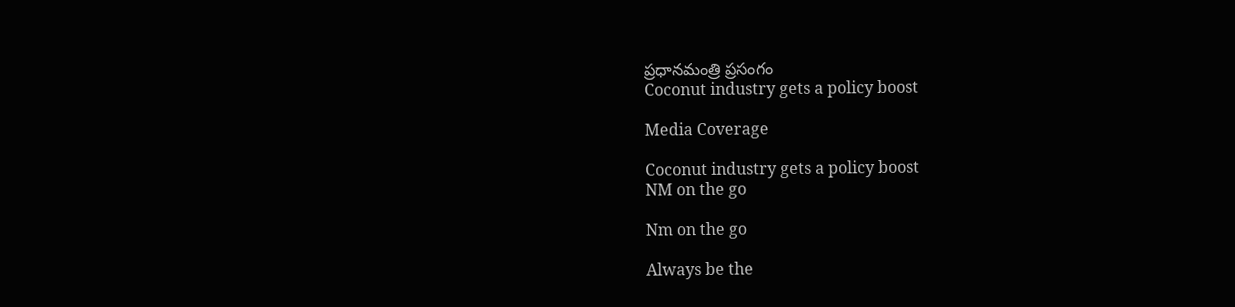ప్రధానమంత్రి ప్రసంగం
Coconut industry gets a policy boost

Media Coverage

Coconut industry gets a policy boost
NM on the go

Nm on the go

Always be the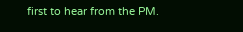first to hear from the PM.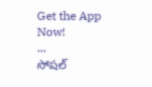Get the App Now!
...
సోషల్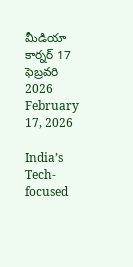మీడియా కార్నర్ 17 ఫెబ్రవరి 2026
February 17, 2026

India’s Tech-focused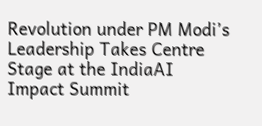Revolution under PM Modi’s Leadership Takes Centre Stage at the IndiaAI Impact Summit